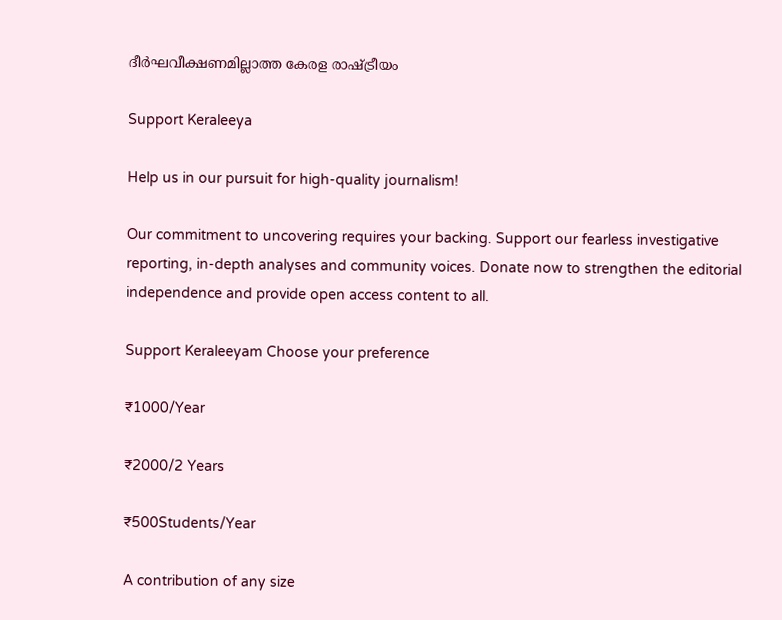ദീർഘവീക്ഷണമില്ലാത്ത കേരള രാഷ്ട്രീയം

Support Keraleeya

Help us in our pursuit for high-quality journalism!

Our commitment to uncovering requires your backing. Support our fearless investigative reporting, in-depth analyses and community voices. Donate now to strengthen the editorial independence and provide open access content to all.

Support Keraleeyam Choose your preference

₹1000/Year

₹2000/2 Years

₹500Students/Year

A contribution of any size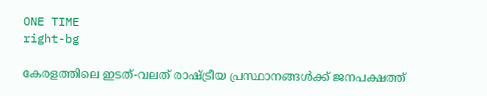ONE TIME
right-bg

കേരളത്തിലെ ഇടത്-വലത് രാഷ്ട്രീയ പ്രസ്ഥാനങ്ങൾക്ക് ജനപക്ഷത്ത്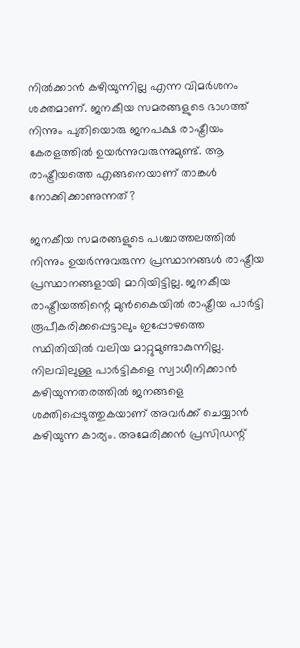നിൽക്കാൻ കഴിയുന്നില്ല എന്ന വിമർശനം ശക്തമാണ്. ജനകീയ സമരങ്ങളുടെ ഭാഗത്ത് നിന്നും പുതിയൊരു ജനപക്ഷ രാഷ്ട്രീയം കേരളത്തിൽ ഉയർന്നുവരുന്നുമുണ്ട്. ആ രാഷ്ട്രീയത്തെ എങ്ങനെയാണ് താങ്കൾ നോക്കിക്കാണുന്നത്?

ജനകീയ സമരങ്ങളുടെ പശ്ചാത്തലത്തിൽ നിന്നും ഉയർന്നുവരുന്ന പ്രസ്ഥാനങ്ങൾ രാഷ്ട്രീയ പ്രസ്ഥാനങ്ങളായി മാറിയിട്ടില്ല. ജനകീയ രാഷ്ട്രീയത്തിന്റെ മുൻകൈയിൽ രാഷ്ട്രീയ പാർട്ടി രൂപീകരിക്കപ്പെട്ടാലും ഇപ്പോഴത്തെ സ്ഥിതിയിൽ വലിയ മാറ്റുമുണ്ടാകുന്നില്ല. നിലവിലുള്ള പാർട്ടികളെ സ്വാധീനിക്കാൻ കഴിയുന്നതരത്തിൽ ജനങ്ങളെ ശക്തിപ്പെടുത്തുകയാണ് അവർക്ക് ചെയ്യാൻ കഴിയുന്ന കാര്യം. അമേരിക്കൻ പ്രസിഡന്റ്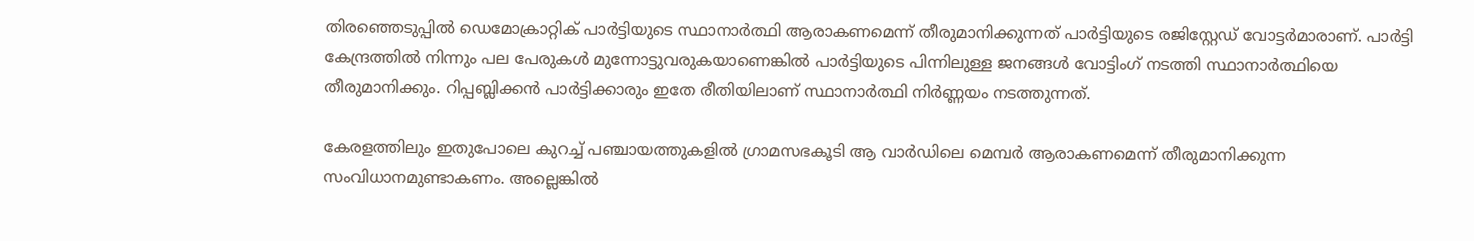തിരഞ്ഞെടുപ്പിൽ ഡെമോക്രാറ്റിക് പാർട്ടിയുടെ സ്ഥാനാർത്ഥി ആരാകണമെന്ന് തീരുമാനിക്കുന്നത് പാർട്ടിയുടെ രജിസ്റ്റേഡ് വോട്ടർമാരാണ്. പാർട്ടി കേന്ദ്രത്തിൽ നിന്നും പല പേരുകൾ മുന്നോട്ടുവരുകയാണെങ്കിൽ പാർട്ടിയുടെ പിന്നിലുള്ള ജനങ്ങൾ വോട്ടിംഗ് നടത്തി സ്ഥാനാർത്ഥിയെ തീരുമാനിക്കും. റിപ്പബ്ലിക്കൻ പാർട്ടിക്കാരും ഇതേ രീതിയിലാണ് സ്ഥാനാർത്ഥി നിർണ്ണയം നടത്തുന്നത്.

കേരളത്തിലും ഇതുപോലെ കുറച്ച് പഞ്ചായത്തുകളിൽ ഗ്രാമസഭകൂടി ആ വാർഡിലെ മെമ്പർ ആരാകണമെന്ന് തീരുമാനിക്കുന്ന സംവിധാനമുണ്ടാകണം. അല്ലെങ്കിൽ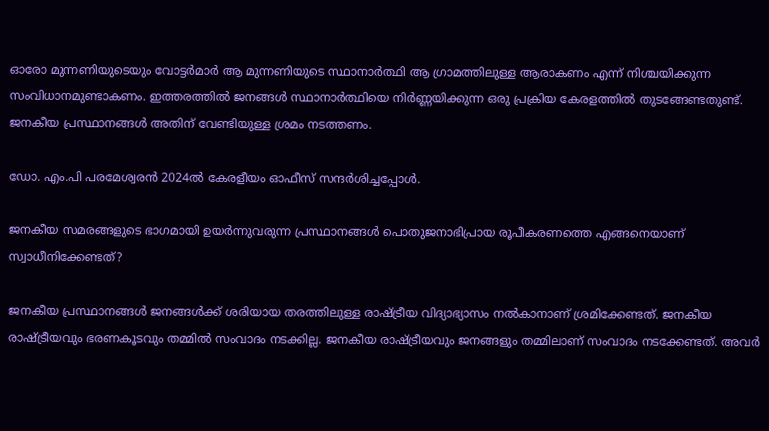ഓരോ മുന്നണിയുടെയും വോട്ടർമാർ ആ മുന്നണിയുടെ സ്ഥാനാർത്ഥി ആ ഗ്രാമത്തിലുള്ള ആരാകണം എന്ന് നിശ്ചയിക്കുന്ന സംവിധാനമുണ്ടാകണം. ഇത്തരത്തിൽ ജനങ്ങൾ സ്ഥാനാ‍ർത്ഥിയെ നിർണ്ണയിക്കുന്ന ഒരു പ്രക്രിയ കേരളത്തിൽ തുടങ്ങേണ്ടതുണ്ട്. ജനകീയ പ്രസ്ഥാനങ്ങൾ അതിന് വേണ്ടിയുള്ള ശ്രമം നടത്തണം.

ഡോ. എം.പി പരമേശ്വരൻ 2024ൽ കേരളീയം ഓഫീസ് സന്ദർശിച്ചപ്പോൾ.

ജനകീയ സമരങ്ങളുടെ ഭാഗമായി ഉയർന്നുവരുന്ന പ്രസ്ഥാനങ്ങൾ പൊതുജനാഭിപ്രായ രൂപീകരണത്തെ എങ്ങനെയാണ് സ്വാധീനിക്കേണ്ടത്?

ജനകീയ പ്രസ്ഥാനങ്ങൾ ജനങ്ങൾക്ക് ശരിയായ തരത്തിലുള്ള രാഷ്ട്രീയ വിദ്യാഭ്യാസം നൽകാനാണ് ശ്രമിക്കേണ്ടത്. ജനകീയ രാഷ്ട്രീയവും ഭരണകൂടവും തമ്മിൽ സംവാദം നടക്കില്ല. ജനകീയ രാഷ്ട്രീയവും ജനങ്ങളും തമ്മിലാണ് സംവാദം നടക്കേണ്ടത്. അവർ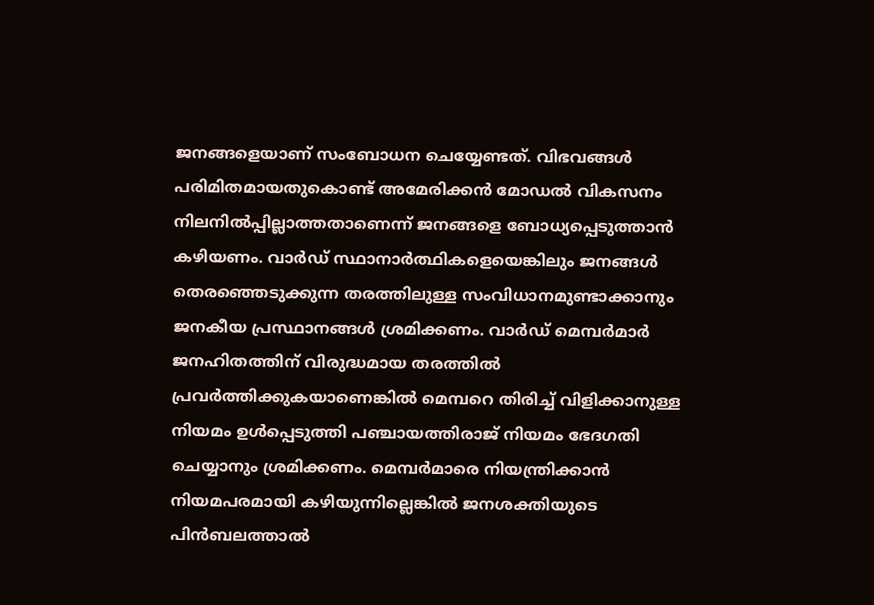ജനങ്ങളെയാണ് സംബോധന ചെയ്യേണ്ടത്. വിഭവങ്ങൾ പരിമിതമായതുകൊണ്ട് അമേരിക്കൻ മോഡൽ വികസനം നിലനിൽപ്പില്ലാത്തതാണെന്ന് ജനങ്ങളെ ബോധ്യപ്പെടുത്താൻ കഴിയണം. വാർഡ് സ്ഥാനാർത്ഥികളെയെങ്കിലും ജനങ്ങൾ തെരഞ്ഞെടുക്കുന്ന തരത്തിലുള്ള സംവിധാനമുണ്ടാക്കാനും ജനകീയ പ്രസ്ഥാനങ്ങൾ ശ്രമിക്കണം. വാർഡ് മെമ്പർമാർ ജനഹിതത്തിന് വിരുദ്ധമായ തരത്തിൽ പ്രവർത്തിക്കുകയാണെങ്കിൽ മെമ്പറെ തിരിച്ച് വിളിക്കാനുള്ള നിയമം ഉൾപ്പെടുത്തി പഞ്ചായത്തിരാജ് നിയമം ഭേദഗതി ചെയ്യാനും ശ്രമിക്കണം. മെമ്പർമാരെ നിയന്ത്രിക്കാൻ നിയമപരമായി കഴിയുന്നില്ലെങ്കിൽ ജനശക്തിയുടെ പിൻബലത്താൽ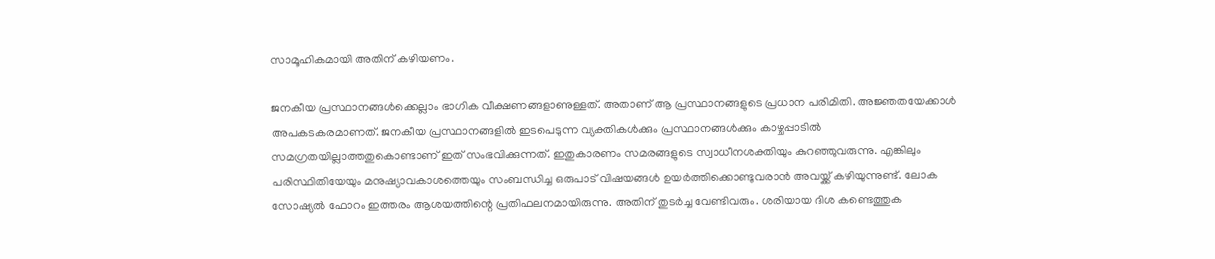സാമൂഹികമായി അതിന് കഴിയണം.

ജനകീയ പ്രസ്ഥാനങ്ങൾക്കെല്ലാം ഭാഗിക വീക്ഷണങ്ങളാണുള്ളത്. അതാണ് ആ പ്രസ്ഥാനങ്ങളുടെ പ്രധാന പരിമിതി. അജ്ഞതയേക്കാൾ അപകടകരമാണത്. ജനകീയ പ്രസ്ഥാനങ്ങളിൽ ഇടപെടുന്ന വ്യക്തികൾക്കും പ്രസ്ഥാനങ്ങൾക്കും കാഴ്ചപ്പാടിൽ സമഗ്രതയില്ലാത്തതുകൊണ്ടാണ് ഇത് സംഭവിക്കുന്നത്. ഇതുകാരണം സമരങ്ങളുടെ സ്വാധീനശക്തിയും കുറഞ്ഞുവരുന്നു. എങ്കിലും പരിസ്ഥിതിയേയും മനുഷ്യാവകാശത്തെയും സംബന്ധിച്ച ഒരുപാട് വിഷയങ്ങൾ ഉയർത്തിക്കൊണ്ടുവരാൻ അവയ്ക്ക് കഴിയുന്നുണ്ട്. ലോക സോഷ്യൽ ഫോറം ഇത്തരം ആശയത്തിന്റെ പ്രതിഫലനമായിരുന്നു. അതിന് തുടർച്ച വേണ്ടിവരും. ശരിയായ ദിശ കണ്ടെത്തുക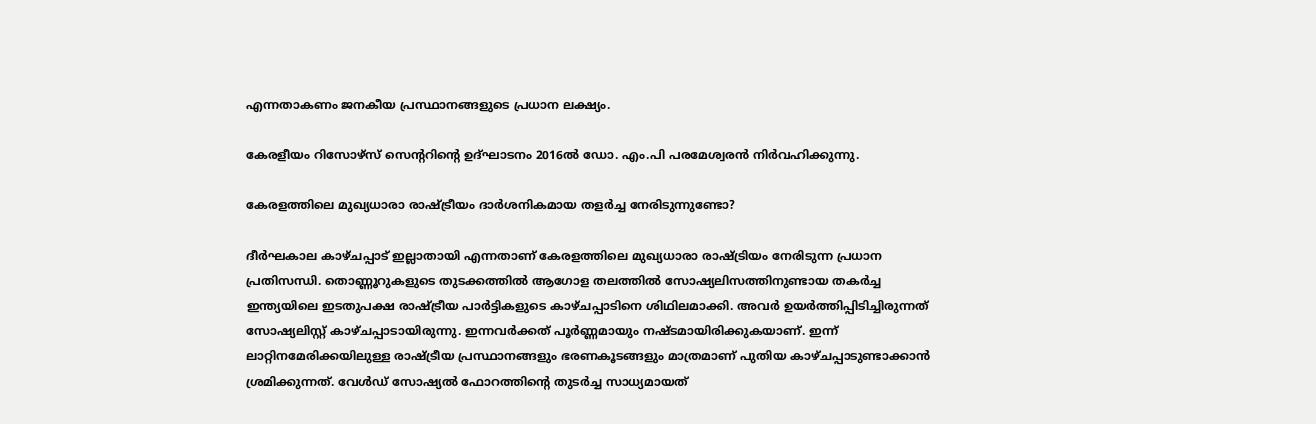എന്നതാകണം ജനകീയ പ്രസ്ഥാനങ്ങളുടെ പ്രധാന ലക്ഷ്യം.

കേരളീയം റിസോഴ്സ് സെന്ററിന്റെ ഉദ്ഘാടനം 2016ൽ ഡോ. എം.പി പരമേശ്വരൻ നിർവഹിക്കുന്നു.

കേരളത്തിലെ മുഖ്യധാരാ രാഷ്ട്രീയം ദാർശനികമായ തളർച്ച നേരിടുന്നുണ്ടോ?

ദീർഘകാല കാഴ്ചപ്പാട് ഇല്ലാതായി എന്നതാണ് കേരളത്തിലെ മുഖ്യധാരാ രാഷ്ട്രിയം നേരിടുന്ന പ്രധാന പ്രതിസന്ധി. തൊണ്ണൂറുകളുടെ തുടക്കത്തിൽ ആഗോള തലത്തിൽ സോഷ്യലിസത്തിനുണ്ടായ തകർച്ച ഇന്ത്യയിലെ ഇടതുപക്ഷ രാഷ്ട്രീയ പാർട്ടികളുടെ കാഴ്ചപ്പാടിനെ ശിഥിലമാക്കി. അവർ ഉയർത്തിപ്പിടിച്ചിരുന്നത് സോഷ്യലിസ്റ്റ് കാഴ്ചപ്പാടായിരുന്നു. ഇന്നവർക്കത് പൂർണ്ണമായും നഷ്ടമായിരിക്കുകയാണ്. ഇന്ന് ലാറ്റിനമേരിക്കയിലുള്ള രാഷ്ട്രീയ പ്രസ്ഥാനങ്ങളും ഭരണകൂടങ്ങളും മാത്രമാണ് പുതിയ കാഴ്ചപ്പാടുണ്ടാക്കാൻ ശ്രമിക്കുന്നത്. വേൾഡ് സോഷ്യൽ ഫോറത്തിന്റെ തുടർച്ച സാധ്യമായത്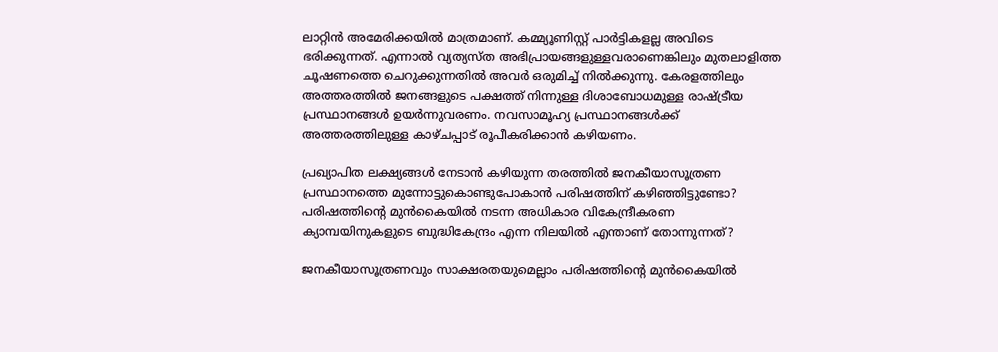ലാറ്റിൻ അമേരിക്കയിൽ മാത്രമാണ്. കമ്മ്യൂണിസ്റ്റ് പാർട്ടികളല്ല അവിടെ ഭരിക്കുന്നത്. എന്നാൽ വ്യത്യസ്ത അഭിപ്രായങ്ങളുള്ളവരാണെങ്കിലും മുതലാളിത്ത ചൂഷണത്തെ ചെറുക്കുന്നതിൽ അവർ ഒരുമിച്ച് നിൽക്കുന്നു. കേരളത്തിലും അത്തരത്തിൽ ജനങ്ങളുടെ പക്ഷത്ത് നിന്നുള്ള ദിശാബോധമുള്ള രാഷ്ട്രീയ പ്രസ്ഥാനങ്ങൾ ഉയർന്നുവരണം. നവസാമൂഹ്യ പ്രസ്ഥാനങ്ങൾക്ക് അത്തരത്തിലുള്ള കാഴ്ചപ്പാട് രൂപീകരിക്കാൻ കഴിയണം.

പ്രഖ്യാപിത ലക്ഷ്യങ്ങൾ നേടാൻ കഴിയുന്ന തരത്തിൽ ജനകീയാസൂത്രണ പ്രസ്ഥാനത്തെ മുന്നോട്ടുകൊണ്ടുപോകാൻ പരിഷത്തിന് കഴിഞ്ഞിട്ടുണ്ടോ? പരിഷത്തിന്റെ മുൻകൈയിൽ നടന്ന അധികാര വികേന്ദ്രീകരണ ക്യാമ്പയിനുകളുടെ ബുദ്ധികേന്ദ്രം എന്ന നിലയിൽ എന്താണ് തോന്നുന്നത്?

ജനകീയാസൂത്രണവും സാക്ഷരതയുമെല്ലാം പരിഷത്തിന്റെ മുൻകൈയിൽ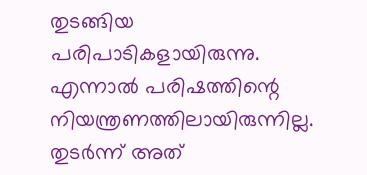തുടങ്ങിയ പരിപാടികളായിരുന്നു. എന്നാൽ പരിഷത്തിന്റെ നിയന്ത്രണത്തിലായിരുന്നില്ല. തുടർന്ന് അത്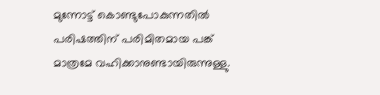മുന്നോട്ട് കൊണ്ടുപോകുന്നതിൽ പരിഷത്തിന് പരിമിതമായ പങ്ക് മാത്രമേ വഹിക്കാനുണ്ടായിരുന്നുള്ളു.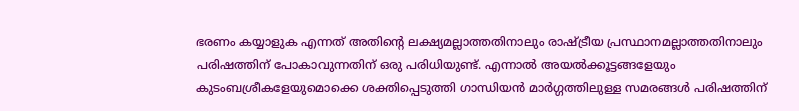ഭരണം കയ്യാളുക എന്നത് അതിന്റെ ലക്ഷ്യമല്ലാത്തതിനാലും രാഷ്ട്രീയ പ്രസ്ഥാനമല്ലാത്തതിനാലും പരിഷത്തിന് പോകാവുന്നതിന് ഒരു പരിധിയുണ്ട്. എന്നാൽ അയൽക്കൂട്ടങ്ങളേയും കുടംബശ്രീകളേയുമൊക്കെ ശക്തിപ്പെടുത്തി ഗാന്ധിയൻ മാർഗ്ഗത്തിലുള്ള സമരങ്ങൾ പരിഷത്തിന്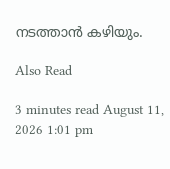നടത്താൻ കഴിയും.

Also Read

3 minutes read August 11, 2026 1:01 pm